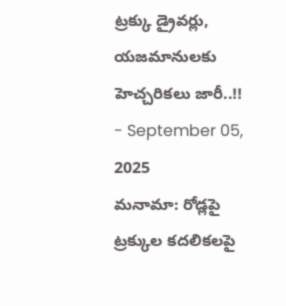ట్రక్కు డ్రైవర్లు, యజమానులకు హెచ్చరికలు జారీ..!!
- September 05, 2025
మనామా: రోడ్లపై ట్రక్కుల కదలికలపై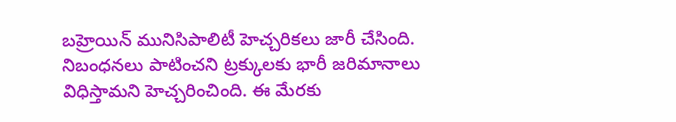బహ్రెయిన్ మునిసిపాలిటీ హెచ్చరికలు జారీ చేసింది. నిబంధనలు పాటించని ట్రక్కులకు భారీ జరిమానాలు విధిస్తామని హెచ్చరించింది. ఈ మేరకు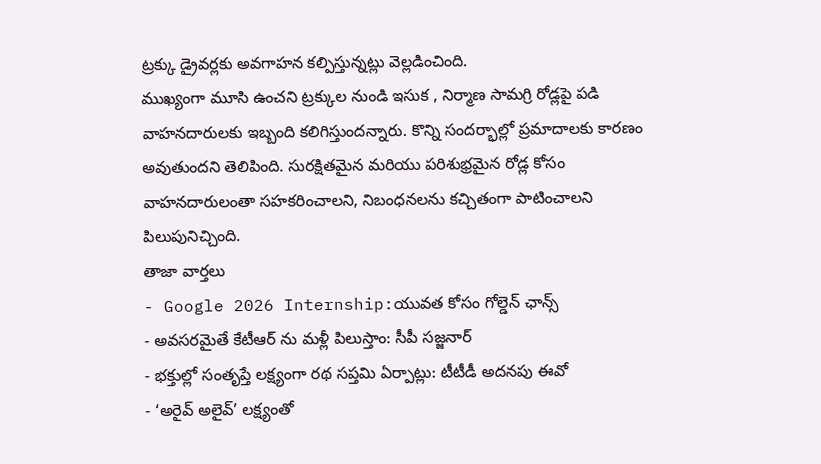ట్రక్కు డ్రైవర్లకు అవగాహన కల్పిస్తున్నట్లు వెల్లడించింది.
ముఖ్యంగా మూసి ఉంచని ట్రక్కుల నుండి ఇసుక , నిర్మాణ సామగ్రి రోడ్లపై పడి వాహనదారులకు ఇబ్బంది కలిగిస్తుందన్నారు. కొన్ని సందర్భాల్లో ప్రమాదాలకు కారణం అవుతుందని తెలిపింది. సురక్షితమైన మరియు పరిశుభ్రమైన రోడ్ల కోసం వాహనదారులంతా సహకరించాలని, నిబంధనలను కచ్చితంగా పాటించాలని పిలుపునిచ్చింది.
తాజా వార్తలు
- Google 2026 Internship:యువత కోసం గోల్డెన్ ఛాన్స్
- అవసరమైతే కేటీఆర్ ను మళ్లీ పిలుస్తాం: సీపీ సజ్జనార్
- భక్తుల్లో సంతృప్తే లక్ష్యంగా రథ సప్తమి ఏర్పాట్లు: టీటీడీ అదనపు ఈవో
- ‘అరైవ్ అలైవ్’ లక్ష్యంతో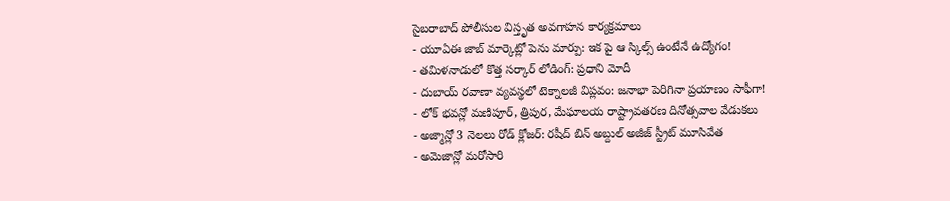సైబరాబాద్ పోలీసుల విస్తృత అవగాహన కార్యక్రమాలు
- యూఏఈ జాబ్ మార్కెట్లో పెను మార్పు: ఇక పై ఆ స్కిల్స్ ఉంటేనే ఉద్యోగం!
- తమిళనాడులో కొత్త సర్కార్ లోడింగ్: ప్రధాని మోదీ
- దుబాయ్ రవాణా వ్యవస్థలో టెక్నాలజీ విప్లవం: జనాభా పెరిగినా ప్రయాణం సాఫీగా!
- లోక్ భవన్లో మణిపూర్, త్రిపుర, మేఘాలయ రాష్ట్రావతరణ దినోత్సవాల వేడుకలు
- అజ్మాన్లో 3 నెలలు రోడ్ క్లోజర్: రషీద్ బిన్ అబ్దుల్ అజీజ్ స్ట్రీట్ మూసివేత
- అమెజాన్లో మరోసారి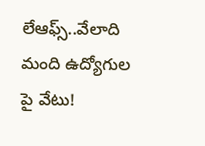లేఆఫ్స్..వేలాది మంది ఉద్యోగుల పై వేటు!